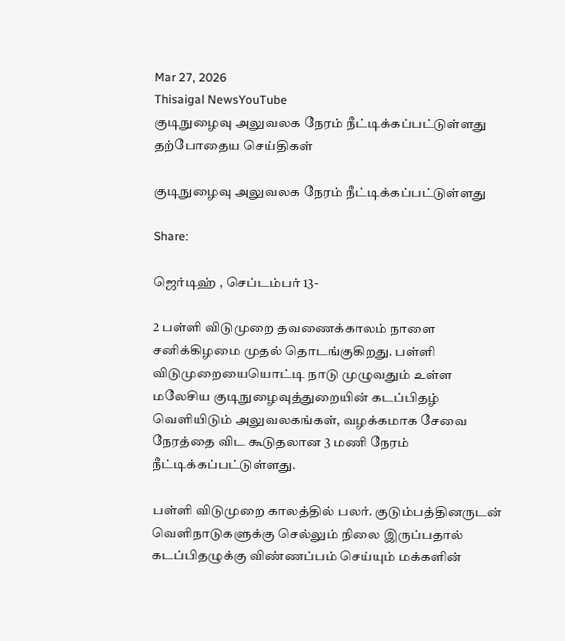Mar 27, 2026
Thisaigal NewsYouTube
குடிநுழைவு அலுவலக நேரம் நீட்டிக்கப்பட்டுள்ளது
தற்போதைய செய்திகள்

குடிநுழைவு அலுவலக நேரம் நீட்டிக்கப்பட்டுள்ளது

Share:

ஜெர்டிஹ் , செப்டம்பர் 13-

2 பள்ளி விடுமுறை தவணைக்காலம் நாளை சனிக்கிழமை முதல் தொடங்குகிறது. பள்ளி விடுமுறையையொட்டி நாடு முழுவதும் உள்ள மலேசிய குடிநுழைவுத்துறையின் கடப்பிதழ் வெளியிடும் அலுவலகங்கள், வழக்கமாக சேவை நேரத்தை விட கூடுதலான 3 மணி நேரம் நீட்டிக்கப்பட்டுள்ளது.

பள்ளி விடுமுறை காலத்தில் பலர். குடும்பத்தினருடன் வெளிநாடுகளுக்கு செல்லும் நிலை இருப்பதால் கடப்பிதழுக்கு விண்ணப்பம் செய்யும் மக்களின்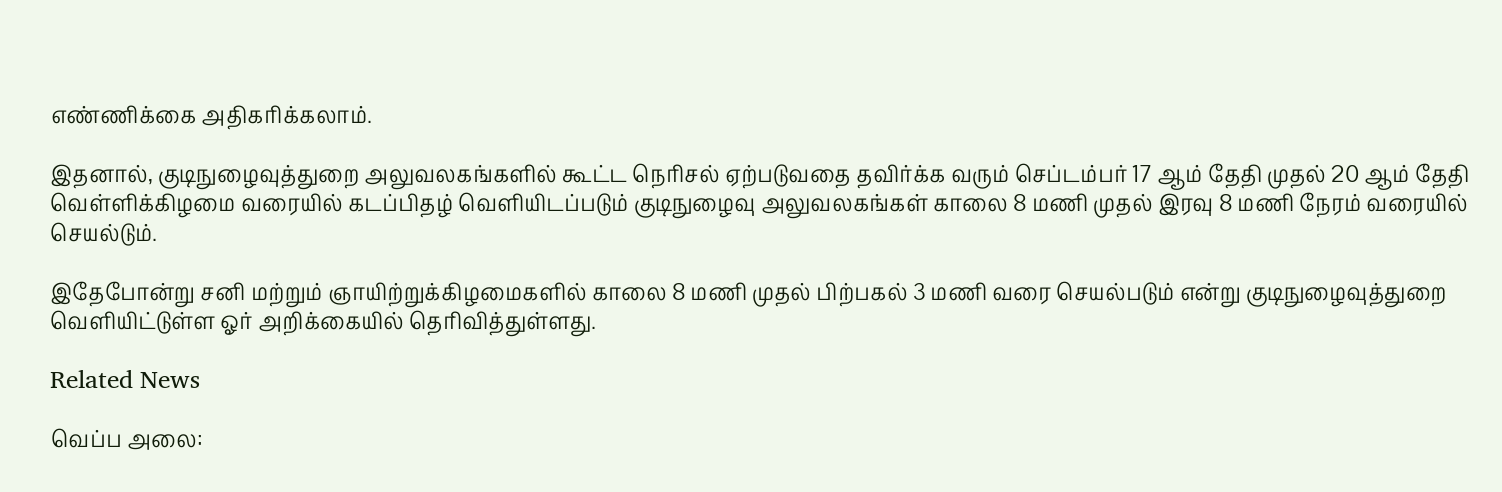எண்ணிக்கை அதிகரிக்கலாம்.

இதனால், குடிநுழைவுத்துறை அலுவலகங்களில் கூட்ட நெரிசல் ஏற்படுவதை தவிர்க்க வரும் செப்டம்பர் 17 ஆம் தேதி முதல் 20 ஆம் தேதி வெள்ளிக்கிழமை வரையில் கடப்பிதழ் வெளியிடப்படும் குடிநுழைவு அலுவலகங்கள் காலை 8 மணி முதல் இரவு 8 மணி நேரம் வரையில் செயல்டும்.

இதேபோன்று சனி மற்றும் ஞாயிற்றுக்கிழமைகளில் காலை 8 மணி முதல் பிற்பகல் 3 மணி வரை செயல்படும் என்று குடிநுழைவுத்துறை வெளியிட்டுள்ள ஓர் அறிக்கையில் தெரிவித்துள்ளது.

Related News

வெப்ப அலை: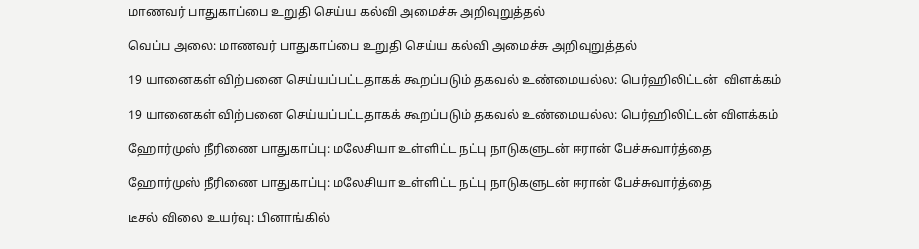மாணவர் பாதுகாப்பை உறுதி செய்ய கல்வி அமைச்சு அறிவுறுத்தல்

வெப்ப அலை: மாணவர் பாதுகாப்பை உறுதி செய்ய கல்வி அமைச்சு அறிவுறுத்தல்

19 யானைகள் விற்பனை செய்யப்பட்டதாகக் கூறப்படும் தகவல் உண்மையல்ல: பெர்ஹிலிட்டன்  விளக்கம்

19 யானைகள் விற்பனை செய்யப்பட்டதாகக் கூறப்படும் தகவல் உண்மையல்ல: பெர்ஹிலிட்டன் விளக்கம்

ஹோர்முஸ் நீரிணை பாதுகாப்பு: மலேசியா உள்ளிட்ட நட்பு நாடுகளுடன் ஈரான் பேச்சுவார்த்தை

ஹோர்முஸ் நீரிணை பாதுகாப்பு: மலேசியா உள்ளிட்ட நட்பு நாடுகளுடன் ஈரான் பேச்சுவார்த்தை

டீசல் விலை உயர்வு: பினாங்கில்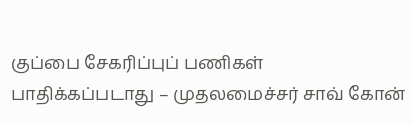குப்பை சேகரிப்புப் பணிகள் பாதிக்கப்படாது – முதலமைச்சர் சாவ் கோன்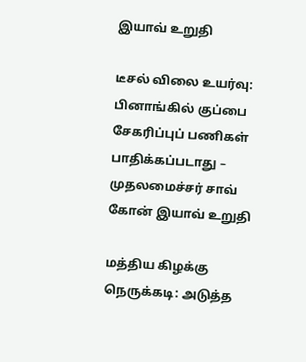இயாவ் உறுதி

டீசல் விலை உயர்வு: பினாங்கில் குப்பை சேகரிப்புப் பணிகள் பாதிக்கப்படாது – முதலமைச்சர் சாவ் கோன் இயாவ் உறுதி

மத்திய கிழக்கு நெருக்கடி: அடுத்த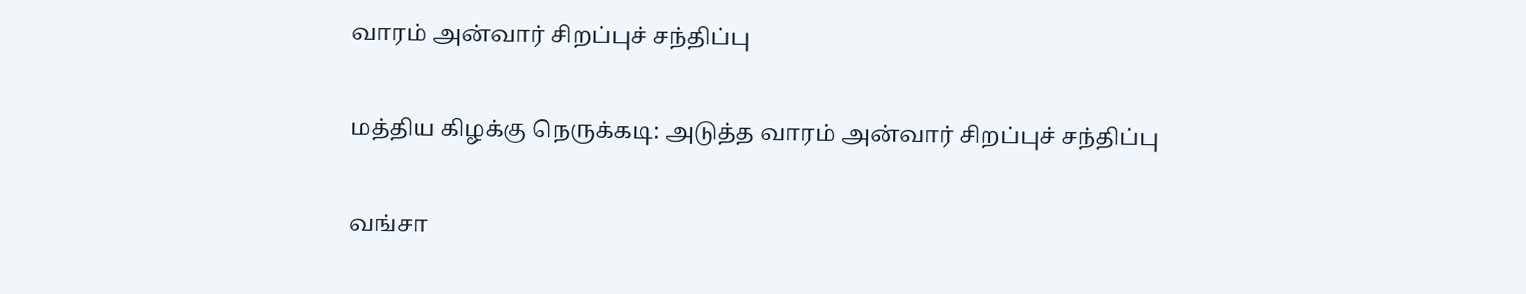வாரம் அன்வார் சிறப்புச் சந்திப்பு

மத்திய கிழக்கு நெருக்கடி: அடுத்த வாரம் அன்வார் சிறப்புச் சந்திப்பு

வங்சா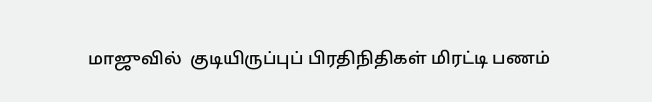மாஜுவில்  குடியிருப்புப் பிரதிநிதிகள் மிரட்டி பணம்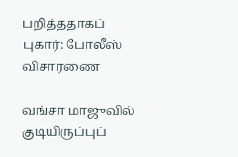பறித்ததாகப் புகார்: போலீஸ் விசாரணை

வங்சா மாஜுவில் குடியிருப்புப்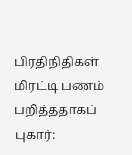பிரதிநிதிகள் மிரட்டி பணம் பறித்ததாகப் புகார்: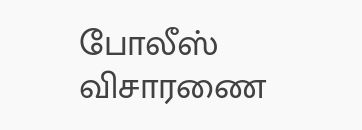போலீஸ் விசாரணை